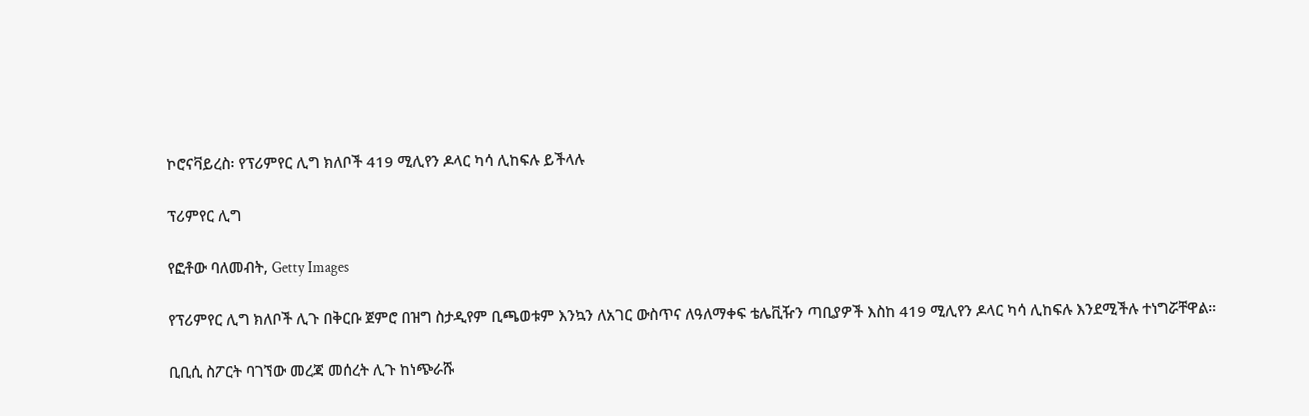ኮሮናቫይረስ፡ የፕሪምየር ሊግ ክለቦች 419 ሚሊየን ዶላር ካሳ ሊከፍሉ ይችላሉ

ፕሪምየር ሊግ

የፎቶው ባለመብት, Getty Images

የፕሪምየር ሊግ ክለቦች ሊጉ በቅርቡ ጀምሮ በዝግ ስታዲየም ቢጫወቱም እንኳን ለአገር ውስጥና ለዓለማቀፍ ቴሌቪዥን ጣቢያዎች እስከ 419 ሚሊየን ዶላር ካሳ ሊከፍሉ እንደሚችሉ ተነግሯቸዋል።

ቢቢሲ ስፖርት ባገኘው መረጃ መሰረት ሊጉ ከነጭራሹ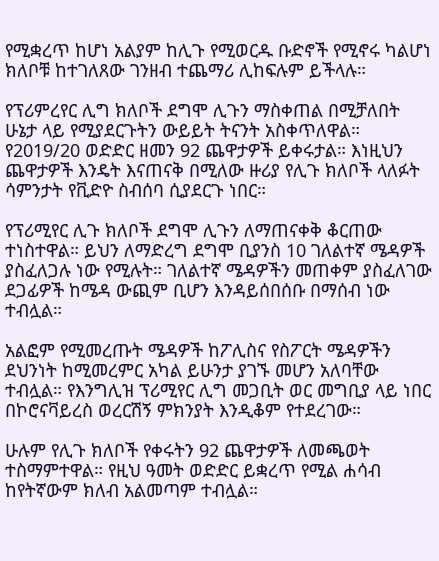የሚቋረጥ ከሆነ አልያም ከሊጉ የሚወርዱ ቡድኖች የሚኖሩ ካልሆነ ክለቦቹ ከተገለጸው ገንዘብ ተጨማሪ ሊከፍሉም ይችላሉ።

የፕሪምረየር ሊግ ክለቦች ደግሞ ሊጉን ማስቀጠል በሚቻለበት ሁኔታ ላይ የሚያደርጉትን ውይይት ትናንት አስቀጥለዋል። የ2019/20 ወድድር ዘመን 92 ጨዋታዎች ይቀሩታል። እነዚህን ጨዋታዎች እንዴት እናጠናቅ በሚለው ዙሪያ የሊጉ ክለቦች ላለፉት ሳምንታት የቪድዮ ስብሰባ ሲያደርጉ ነበር።

የፕሪሚየር ሊጉ ክለቦች ደግሞ ሊጉን ለማጠናቀቅ ቆርጠው ተነስተዋል። ይህን ለማድረግ ደግሞ ቢያንስ 10 ገለልተኛ ሜዳዎች ያስፈለጋሉ ነው የሚሉት። ገለልተኛ ሜዳዎችን መጠቀም ያስፈለገው ደጋፊዎች ከሜዳ ውጪም ቢሆን እንዳይሰበሰቡ በማሰብ ነው ተብሏል።

አልፎም የሚመረጡት ሜዳዎች ከፖሊስና የስፖርት ሜዳዎችን ደህንነት ከሚመረምር አካል ይሁንታ ያገኙ መሆን አለባቸው ተብሏል። የእንግሊዝ ፕሪሚየር ሊግ መጋቢት ወር መግቢያ ላይ ነበር በኮሮናቫይረስ ወረርሽኝ ምክንያት እንዲቆም የተደረገው።

ሁሉም የሊጉ ክለቦች የቀሩትን 92 ጨዋታዎች ለመጫወት ተስማምተዋል። የዚህ ዓመት ወድድር ይቋረጥ የሚል ሐሳብ ከየትኛውም ክለብ አልመጣም ተብሏል።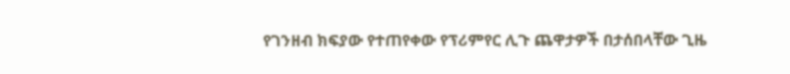የገንዘብ ክፍያው የተጠየቀው የፕሪምየር ሊጉ ጨዋታዎች በታሰበላቸው ጊዜ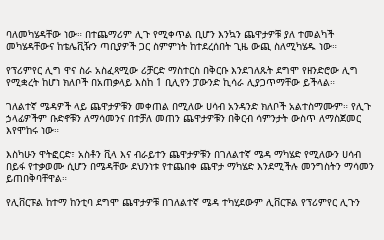ባለመካሄዳቸው ነው። በተጨማሪም ሊጉ የሚቀጥል ቢሆን እንኳን ጨዋታዎቹ ያለ ተመልካች መካሄዳቸውና ከቴሌቪዥን ጣቢያዎች ጋር ስምምነት ከተደረሰበት ጊዜ ውጪ ስለሚካሄዱ ነው።

የፕሪምየር ሊግ ዋና ስራ አስፈጻሚው ሪቻርድ ማስተርስ በቅርቡ እንደገለጹት ደግሞ የዘንድሮው ሊግ የሚቋረት ከሆነ ክለቦች በአጠቃላይ እስከ 1 ቢሊየን ፓውንድ ኪሳራ ሊያጋጥማቸው ይችላል።

ገለልተኛ ሜዳዎች ላይ ጨዋታዎቹን መቀጠል በሚለው ሀሳብ አንዳንድ ክለቦች አልተስማሙም። የሊጉ ኃላፊዎችም ቡድኖቹን ለማሳመንና በተቻለ መጠን ጨዋታዎቹን በቅርብ ሳምንታት ውስጥ ለማስጀመር እየሞከሩ ነው።

እስካሁን ዋትፎርድ፣ አስቶን ቪላ እና ብራይተን ጨዋታዎቹን በገለልተኛ ሜዳ ማካሄድ የሚለውን ሀሳብ በይፋ የተቃወሙ ሲሆን በሜዳቸው ደህንነቱ የተጨበቀ ጨዋታ ማካሄድ እንደሚችሉ መንግስትን ማሳመን ይጠበቅባቸዋል።

የሊቨርፑል ከተማ ከንቲባ ደግሞ ጨዋታዎቹ በገለልተኛ ሜዳ ተካሂደውም ሊቨርፑል የፕሪምየር ሊጉን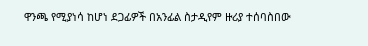ዋንጫ የሚያነሳ ከሆነ ደጋፊዎች በአንፊል ስታዲየም ዙሪያ ተሰባስበው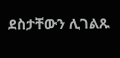ደስታቸውን ሊገልጹ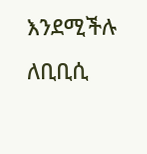እንደሚችሉ ለቢቢሲ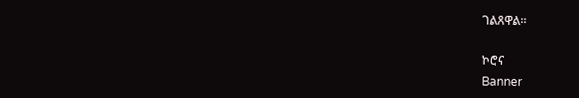ገልጸዋል።

ኮሮና
Banner